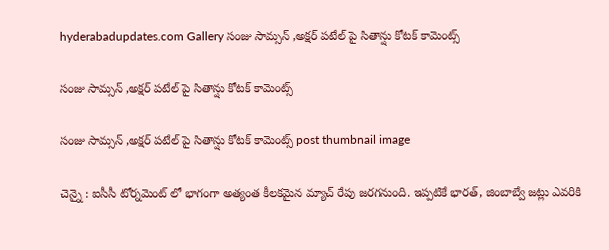hyderabadupdates.com Gallery సంజు సామ్సన్ ,అక్షర్ పటేల్ పై సితాన్షు కోటక్ కామెంట్స్

సంజు సామ్సన్ ,అక్షర్ పటేల్ పై సితాన్షు కోటక్ కామెంట్స్

సంజు సామ్సన్ ,అక్షర్ పటేల్ పై సితాన్షు కోటక్ కామెంట్స్ post thumbnail image

చెన్నై : ఐసీసీ టోర్న‌మెంట్ లో భాగంగా అత్యంత కీల‌క‌మైన మ్యాచ్ రేపు జ‌ర‌గ‌నుంది. ఇప్ప‌టికే భార‌త్, జింబాబ్వే జ‌ట్లు ఎవ‌రికి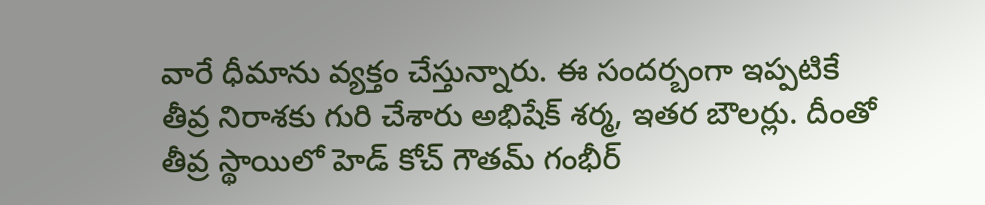వారే ధీమాను వ్య‌క్తం చేస్తున్నారు. ఈ సంద‌ర్బంగా ఇప్ప‌టికే తీవ్ర నిరాశ‌కు గురి చేశారు అభిషేక్ శ‌ర్మ‌, ఇత‌ర బౌల‌ర్లు. దీంతో తీవ్ర స్థాయిలో హెడ్ కోచ్ గౌత‌మ్ గంభీర్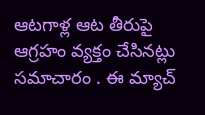ఆట‌గాళ్ల ఆట తీరుపై ఆగ్ర‌హం వ్య‌క్తం చేసిన‌ట్లు స‌మాచారం . ఈ మ్యాచ్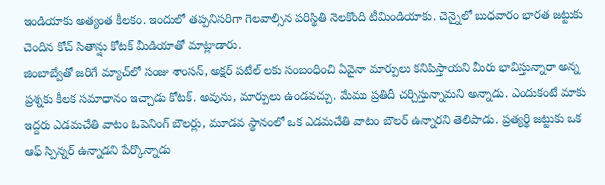ఇండియాకు అత్యంత కీల‌కం. ఇందులో త‌ప్ప‌నిస‌రిగా గెల‌వాల్సిన ప‌రిస్థితి నెల‌కొంది టీమిండియాకు. చెన్నైలో బుధ‌వారం భార‌త జ‌ట్టుకు చెందిన కోచ్ సితాన్షు కోటక్ మీడియాతో మాట్లాడారు.
జింబాబ్వేతో జరిగే మ్యాచ్‌లో సంజు శాంస‌న్, అక్షర్ ప‌టేల్ లకు సంబంధించి ఏవైనా మార్పులు కనిపిస్తాయని మీరు భావిస్తున్నారా అన్న ప్ర‌శ్న‌కు కీల‌క స‌మాధానం ఇచ్చాడు కోట‌క్. అవును, మార్పులు ఉండవచ్చు. మేము ప్రతిదీ చర్చిస్తున్నామని అన్నాడు. ఎందుకంటే మాకు ఇద్దరు ఎడమచేతి వాటం ఓపెనింగ్ బౌలర్లు, మూడవ స్థానంలో ఒక ఎడమచేతి వాటం బౌలర్ ఉన్నారని తెలిపాడు. ప్రత్యర్థి జట్టుకు ఒక ఆఫ్ స్పిన్నర్ ఉన్నాడని పేర్కొన్నాడు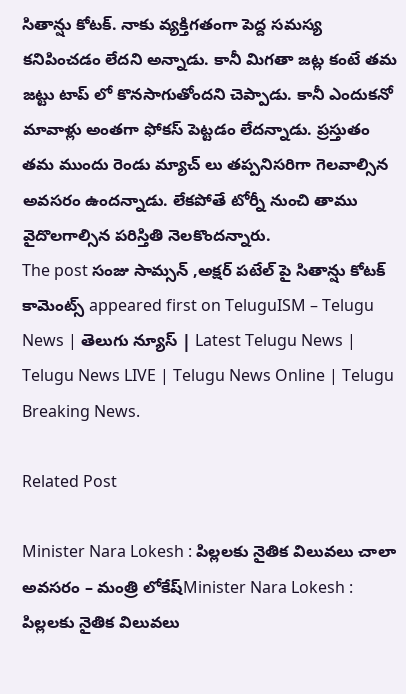సితాన్షు కోట‌క్. నాకు వ్యక్తిగతంగా పెద్ద సమస్య కనిపించడం లేదని అన్నాడు. కానీ మిగ‌తా జ‌ట్ల కంటే త‌మ జ‌ట్టు టాప్ లో కొన‌సాగుతోంద‌ని చెప్పాడు. కానీ ఎందుక‌నో మావాళ్లు అంత‌గా ఫోక‌స్ పెట్ట‌డం లేద‌న్నాడు. ప్ర‌స్తుతం త‌మ ముందు రెండు మ్యాచ్ లు త‌ప్ప‌నిస‌రిగా గెల‌వాల్సిన అవ‌స‌రం ఉంద‌న్నాడు. లేకపోతే టోర్నీ నుంచి తాము వైదొల‌గాల్సిన ప‌రిస్తితి నెల‌కొంద‌న్నారు.
The post సంజు సామ్సన్ ,అక్షర్ పటేల్ పై సితాన్షు కోటక్ కామెంట్స్ appeared first on TeluguISM – Telugu News | తెలుగు న్యూస్ | Latest Telugu News | Telugu News LIVE | Telugu News Online | Telugu Breaking News.

Related Post

Minister Nara Lokesh : పిల్లలకు నైతిక విలువలు చాలా అవసరం – మంత్రి లోకేష్Minister Nara Lokesh : పిల్లలకు నైతిక విలువలు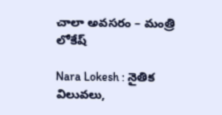చాలా అవసరం – మంత్రి లోకేష్

Nara Lokesh : నైతిక విలువలు,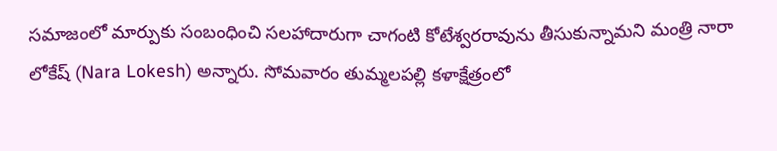సమాజంలో మార్పుకు సంబంధించి సలహాదారుగా చాగంటి కోటేశ్వరరావును తీసుకున్నామని మంత్రి నారా లోకేష్ (Nara Lokesh) అన్నారు. సోమవారం తుమ్మలపల్లి కళాక్షేత్రంలో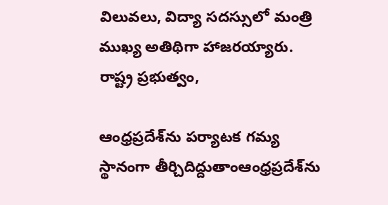విలువలు, విద్యా సదస్సులో మంత్రి ముఖ్య అతిథిగా హాజరయ్యారు. రాష్ట్ర ప్రభుత్వం,

ఆంధ్రప్రదేశ్‌ను ప‌ర్యాట‌క‌ గమ్య స్థానంగా తీర్చిదిద్దుతాంఆంధ్రప్రదేశ్‌ను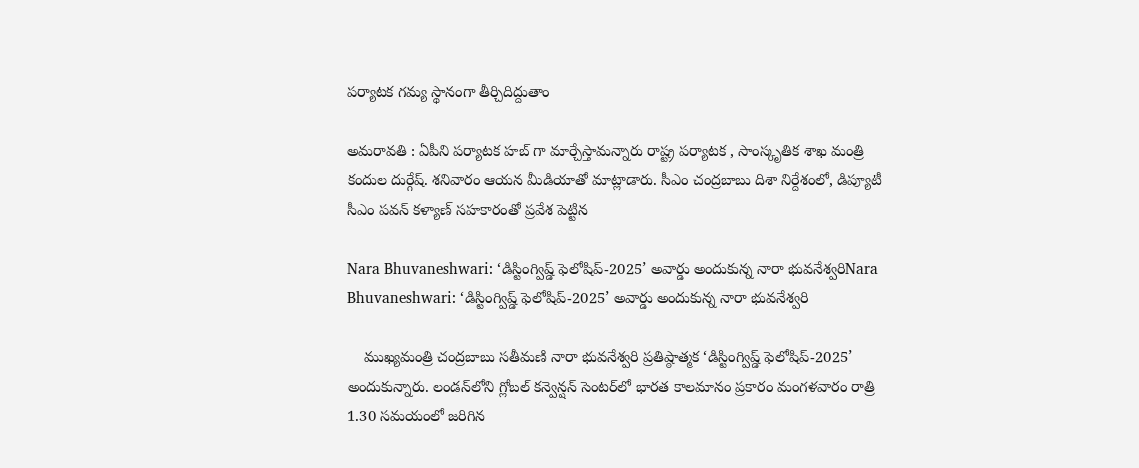ప‌ర్యాట‌క‌ గమ్య స్థానంగా తీర్చిదిద్దుతాం

అమరావతి : ఏపీని ప‌ర్యాట‌క హ‌బ్ గా మార్చేస్తామ‌న్నారు రాష్ట్ర ప‌ర్యాట‌క , సాంస్కృతిక శాఖ మంత్రి కందుల దుర్గేష్. శ‌నివారం ఆయ‌న మీడియాతో మాట్లాడారు. సీఎం చంద్ర‌బాబు దిశా నిర్దేశంలో, డిప్యూటీ సీఎం పవన్ కళ్యాణ్ సహకారంతో ప్రవేశ పెట్టిన

Nara Bhuvaneshwari: ‘డిస్టింగ్విష్డ్‌ ఫెలోషిప్‌-2025’ అవార్డు అందుకున్న నారా భువనేశ్వరిNara Bhuvaneshwari: ‘డిస్టింగ్విష్డ్‌ ఫెలోషిప్‌-2025’ అవార్డు అందుకున్న నారా భువనేశ్వరి

    ముఖ్యమంత్రి చంద్రబాబు సతీమణి నారా భువనేశ్వరి ప్రతిష్ఠాత్మక ‘డిస్టింగ్విష్డ్‌ ఫెలోషిప్‌-2025’ అందుకున్నారు. లండన్‌లోని గ్లోబల్‌ కన్వెన్షన్‌ సెంటర్‌లో భారత కాలమానం ప్రకారం మంగళవారం రాత్రి 1.30 సమయంలో జరిగిన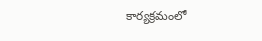కార్యక్రమంలో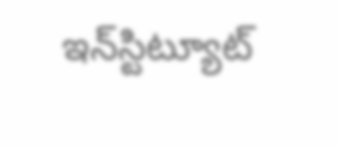ఇన్‌స్టిట్యూట్‌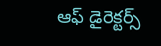ఆఫ్‌ డైరెక్టర్స్‌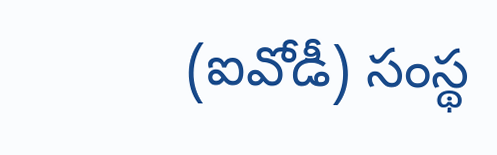(ఐవోడీ) సంస్థ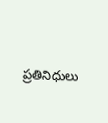ప్రతినిధులు